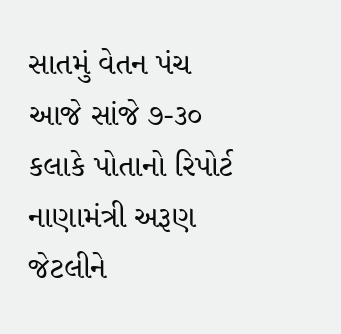સાતમું વેતન પંચ આજે સાંજે ૭-૩૦ કલાકે પોતાનો રિપોર્ટ નાણામંત્રી અરૂણ જેટલીને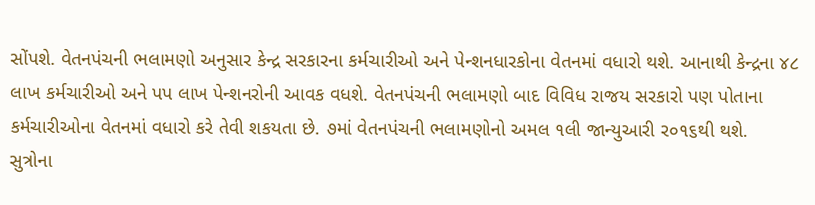સોંપશે. વેતનપંચની ભલામણો અનુસાર કેન્દ્ર સરકારના કર્મચારીઓ અને પેન્શનધારકોના વેતનમાં વધારો થશે. આનાથી કેન્દ્રના ૪૮ લાખ કર્મચારીઓ અને પપ લાખ પેન્શનરોની આવક વધશે. વેતનપંચની ભલામણો બાદ વિવિધ રાજય સરકારો પણ પોતાના કર્મચારીઓના વેતનમાં વધારો કરે તેવી શકયતા છે. ૭માં વેતનપંચની ભલામણોનો અમલ ૧લી જાન્યુઆરી ર૦૧૬થી થશે.
સુત્રોના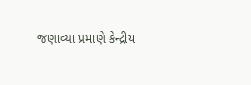જણાવ્યા પ્રમાણે કેન્દ્રીય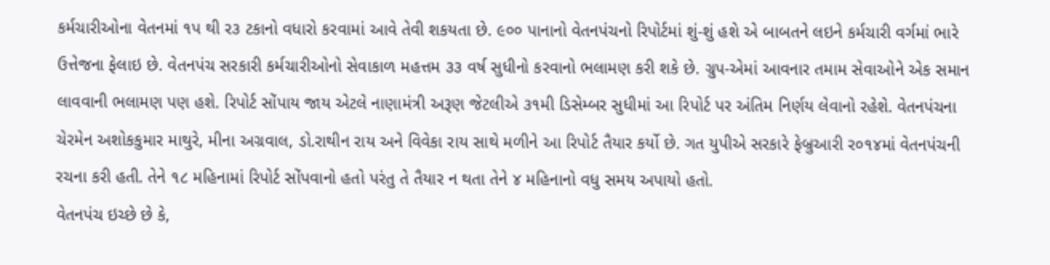કર્મચારીઓના વેતનમાં ૧પ થી ર૩ ટકાનો વધારો કરવામાં આવે તેવી શકયતા છે. ૯૦૦ પાનાનો વેતનપંચનો રિપોર્ટમાં શું-શું હશે એ બાબતને લઇને કર્મચારી વર્ગમાં ભારે ઉત્તેજના ફેલાઇ છે. વેતનપંચ સરકારી કર્મચારીઓનો સેવાકાળ મહત્તમ ૩૩ વર્ષ સુધીનો કરવાનો ભલામણ કરી શકે છે. ગ્રુપ-એમાં આવનાર તમામ સેવાઓને એક સમાન લાવવાની ભલામણ પણ હશે. રિપોર્ટ સોંપાય જાય એટલે નાણામંત્રી અરૂણ જેટલીએ ૩૧મી ડિસેમ્બર સુધીમાં આ રિપોર્ટ પર અંતિમ નિર્ણય લેવાનો રહેશે. વેતનપંચના ચેરમેન અશોકકુમાર માથુરે, મીના અગ્રવાલ, ડો.રાથીન રાય અને વિવેકા રાય સાથે મળીને આ રિપોર્ટ તૈયાર કર્યો છે. ગત યુપીએ સરકારે ફેબ્રુઆરી ર૦૧૪માં વેતનપંચની રચના કરી હતી. તેને ૧૮ મહિનામાં રિપોર્ટ સોંપવાનો હતો પરંતુ તે તૈયાર ન થતા તેને ૪ મહિનાનો વધુ સમય અપાયો હતો.
વેતનપંચ ઇચ્છે છે કે,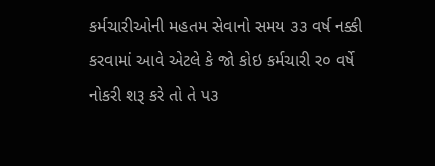કર્મચારીઓની મહતમ સેવાનો સમય ૩૩ વર્ષ નક્કી કરવામાં આવે એટલે કે જો કોઇ કર્મચારી ર૦ વર્ષે નોકરી શરૂ કરે તો તે પ૩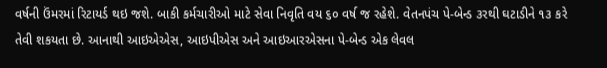વર્ષની ઉંમરમાં રિટાયર્ડ થઇ જશે. બાકી કર્મચારીઓ માટે સેવા નિવૃતિ વય ૬૦ વર્ષ જ રહેશે. વેતનપંચ પે-બેન્ડ ૩રથી ઘટાડીને ૧૩ કરે તેવી શકયતા છે. આનાથી આઇએએસ, આઇપીએસ અને આઇઆરએસના પે-બેન્ડ એક લેવલ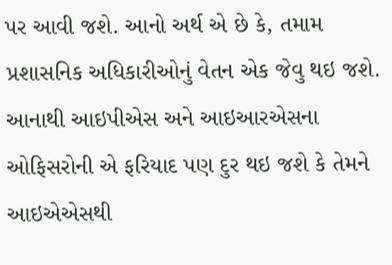પર આવી જશે. આનો અર્થ એ છે કે, તમામ પ્રશાસનિક અધિકારીઓનું વેતન એક જેવુ થઇ જશે. આનાથી આઇપીએસ અને આઇઆરએસના ઓફિસરોની એ ફરિયાદ પણ દુર થઇ જશે કે તેમને આઇએએસથી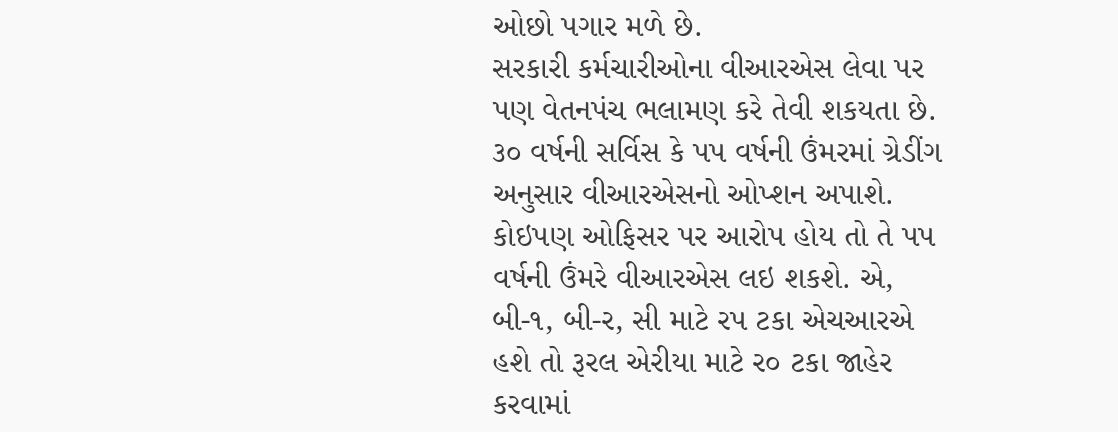ઓછો પગાર મળે છે.
સરકારી કર્મચારીઓના વીઆરએસ લેવા પર પણ વેતનપંચ ભલામણ કરે તેવી શકયતા છે. ૩૦ વર્ષની સર્વિસ કે પપ વર્ષની ઉંમરમાં ગ્રેડીંગ અનુસાર વીઆરએસનો ઓપ્શન અપાશે. કોઇપણ ઓફિસર પર આરોપ હોય તો તે પપ વર્ષની ઉંમરે વીઆરએસ લઇ શકશે. એ, બી-૧, બી-ર, સી માટે રપ ટકા એચઆરએ હશે તો રૂરલ એરીયા માટે ર૦ ટકા જાહેર કરવામાં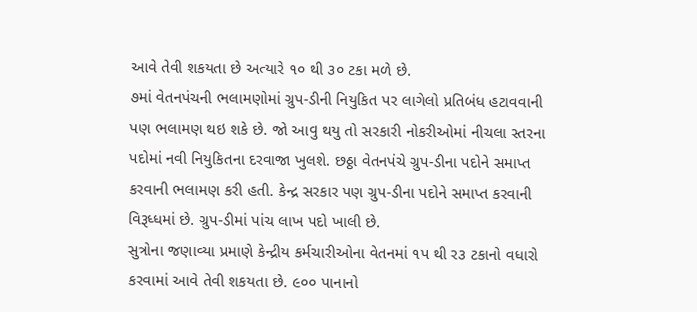આવે તેવી શકયતા છે અત્યારે ૧૦ થી ૩૦ ટકા મળે છે.
૭માં વેતનપંચની ભલામણોમાં ગ્રુપ-ડીની નિયુકિત પર લાગેલો પ્રતિબંધ હટાવવાની પણ ભલામણ થઇ શકે છે. જો આવુ થયુ તો સરકારી નોકરીઓમાં નીચલા સ્તરના પદોમાં નવી નિયુકિતના દરવાજા ખુલશે. છઠ્ઠા વેતનપંચે ગ્રુપ-ડીના પદોને સમાપ્ત કરવાની ભલામણ કરી હતી. કેન્દ્ર સરકાર પણ ગ્રુપ-ડીના પદોને સમાપ્ત કરવાની વિરૂધ્ધમાં છે. ગ્રુપ-ડીમાં પાંચ લાખ પદો ખાલી છે.
સુત્રોના જણાવ્યા પ્રમાણે કેન્દ્રીય કર્મચારીઓના વેતનમાં ૧પ થી ર૩ ટકાનો વધારો કરવામાં આવે તેવી શકયતા છે. ૯૦૦ પાનાનો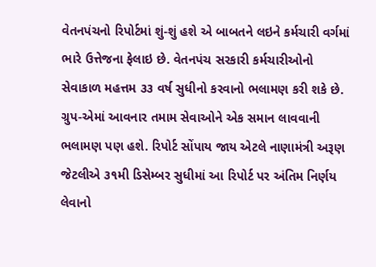વેતનપંચનો રિપોર્ટમાં શું-શું હશે એ બાબતને લઇને કર્મચારી વર્ગમાં ભારે ઉત્તેજના ફેલાઇ છે. વેતનપંચ સરકારી કર્મચારીઓનો સેવાકાળ મહત્તમ ૩૩ વર્ષ સુધીનો કરવાનો ભલામણ કરી શકે છે. ગ્રુપ-એમાં આવનાર તમામ સેવાઓને એક સમાન લાવવાની ભલામણ પણ હશે. રિપોર્ટ સોંપાય જાય એટલે નાણામંત્રી અરૂણ જેટલીએ ૩૧મી ડિસેમ્બર સુધીમાં આ રિપોર્ટ પર અંતિમ નિર્ણય લેવાનો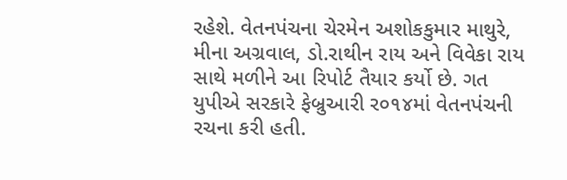રહેશે. વેતનપંચના ચેરમેન અશોકકુમાર માથુરે, મીના અગ્રવાલ, ડો.રાથીન રાય અને વિવેકા રાય સાથે મળીને આ રિપોર્ટ તૈયાર કર્યો છે. ગત યુપીએ સરકારે ફેબ્રુઆરી ર૦૧૪માં વેતનપંચની રચના કરી હતી.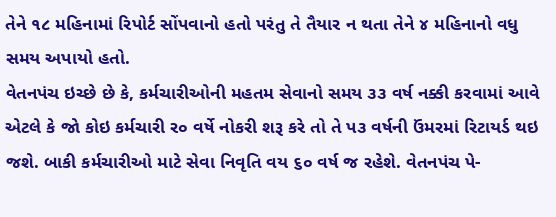તેને ૧૮ મહિનામાં રિપોર્ટ સોંપવાનો હતો પરંતુ તે તૈયાર ન થતા તેને ૪ મહિનાનો વધુ સમય અપાયો હતો.
વેતનપંચ ઇચ્છે છે કે, કર્મચારીઓની મહતમ સેવાનો સમય ૩૩ વર્ષ નક્કી કરવામાં આવે એટલે કે જો કોઇ કર્મચારી ર૦ વર્ષે નોકરી શરૂ કરે તો તે પ૩ વર્ષની ઉંમરમાં રિટાયર્ડ થઇ જશે. બાકી કર્મચારીઓ માટે સેવા નિવૃતિ વય ૬૦ વર્ષ જ રહેશે. વેતનપંચ પે-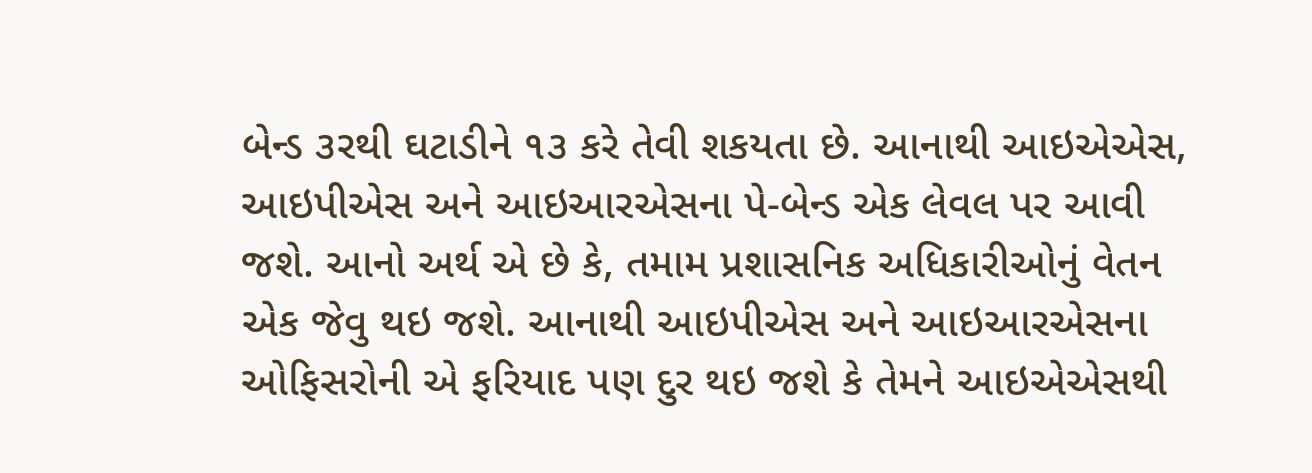બેન્ડ ૩રથી ઘટાડીને ૧૩ કરે તેવી શકયતા છે. આનાથી આઇએએસ, આઇપીએસ અને આઇઆરએસના પે-બેન્ડ એક લેવલ પર આવી જશે. આનો અર્થ એ છે કે, તમામ પ્રશાસનિક અધિકારીઓનું વેતન એક જેવુ થઇ જશે. આનાથી આઇપીએસ અને આઇઆરએસના ઓફિસરોની એ ફરિયાદ પણ દુર થઇ જશે કે તેમને આઇએએસથી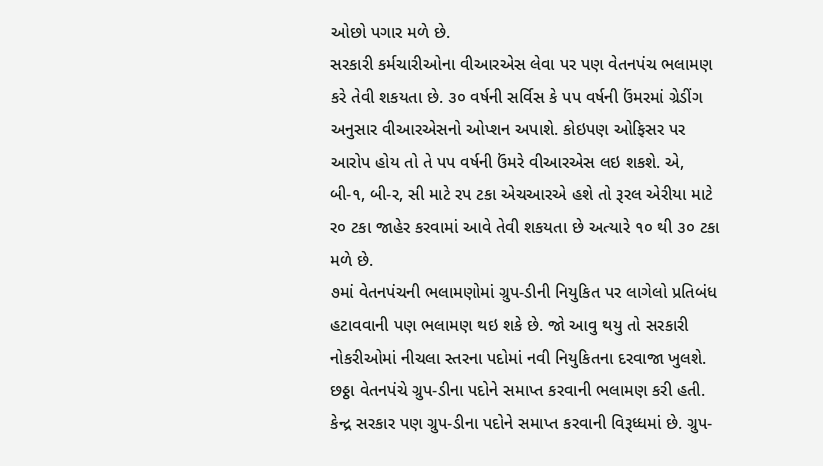ઓછો પગાર મળે છે.
સરકારી કર્મચારીઓના વીઆરએસ લેવા પર પણ વેતનપંચ ભલામણ કરે તેવી શકયતા છે. ૩૦ વર્ષની સર્વિસ કે પપ વર્ષની ઉંમરમાં ગ્રેડીંગ અનુસાર વીઆરએસનો ઓપ્શન અપાશે. કોઇપણ ઓફિસર પર આરોપ હોય તો તે પપ વર્ષની ઉંમરે વીઆરએસ લઇ શકશે. એ, બી-૧, બી-ર, સી માટે રપ ટકા એચઆરએ હશે તો રૂરલ એરીયા માટે ર૦ ટકા જાહેર કરવામાં આવે તેવી શકયતા છે અત્યારે ૧૦ થી ૩૦ ટકા મળે છે.
૭માં વેતનપંચની ભલામણોમાં ગ્રુપ-ડીની નિયુકિત પર લાગેલો પ્રતિબંધ હટાવવાની પણ ભલામણ થઇ શકે છે. જો આવુ થયુ તો સરકારી નોકરીઓમાં નીચલા સ્તરના પદોમાં નવી નિયુકિતના દરવાજા ખુલશે. છઠ્ઠા વેતનપંચે ગ્રુપ-ડીના પદોને સમાપ્ત કરવાની ભલામણ કરી હતી. કેન્દ્ર સરકાર પણ ગ્રુપ-ડીના પદોને સમાપ્ત કરવાની વિરૂધ્ધમાં છે. ગ્રુપ-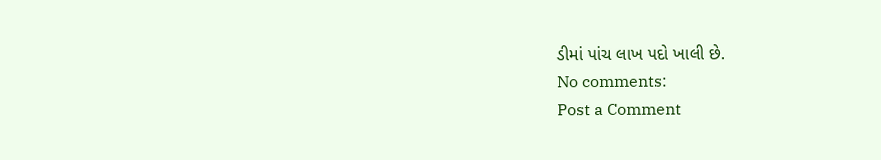ડીમાં પાંચ લાખ પદો ખાલી છે.
No comments:
Post a Comment